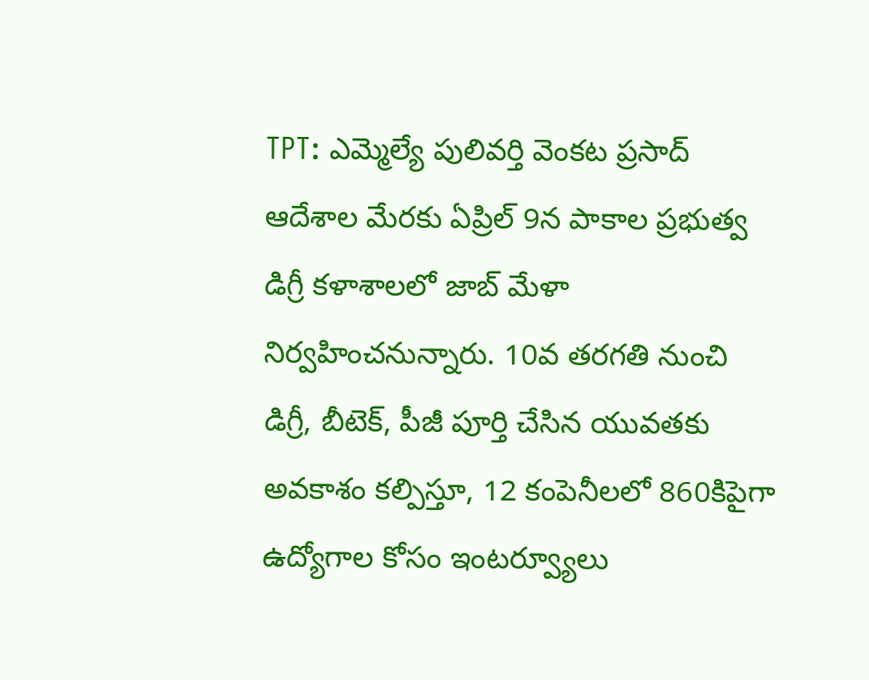TPT: ఎమ్మెల్యే పులివర్తి వెంకట ప్రసాద్ ఆదేశాల మేరకు ఏప్రిల్ 9న పాకాల ప్రభుత్వ డిగ్రీ కళాశాలలో జాబ్ మేళా నిర్వహించనున్నారు. 10వ తరగతి నుంచి డిగ్రీ, బీటెక్, పీజీ పూర్తి చేసిన యువతకు అవకాశం కల్పిస్తూ, 12 కంపెనీలలో 860కిపైగా ఉద్యోగాల కోసం ఇంటర్వ్యూలు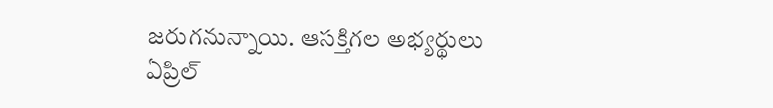జరుగనున్నాయి. ఆసక్తిగల అభ్యర్థులు ఏప్రిల్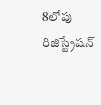8లోపు రిజిస్ట్రేషన్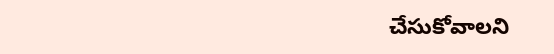చేసుకోవాలని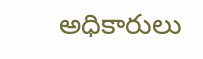అధికారులు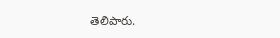తెలిపారు.